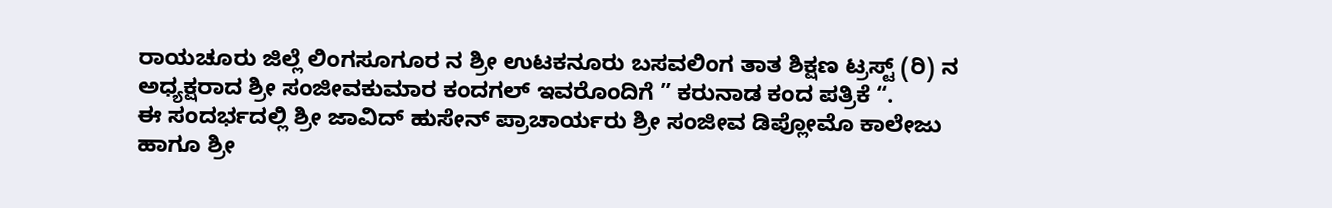ರಾಯಚೂರು ಜಿಲ್ಲೆ ಲಿಂಗಸೂಗೂರ ನ ಶ್ರೀ ಉಟಕನೂರು ಬಸವಲಿಂಗ ತಾತ ಶಿಕ್ಷಣ ಟ್ರಸ್ಟ್ (ರಿ) ನ ಅಧ್ಯಕ್ಷರಾದ ಶ್ರೀ ಸಂಜೀವಕುಮಾರ ಕಂದಗಲ್ ಇವರೊಂದಿಗೆ ” ಕರುನಾಡ ಕಂದ ಪತ್ರಿಕೆ “.
ಈ ಸಂದರ್ಭದಲ್ಲಿ ಶ್ರೀ ಜಾವಿದ್ ಹುಸೇನ್ ಪ್ರಾಚಾರ್ಯರು ಶ್ರೀ ಸಂಜೀವ ಡಿಪ್ಲೋಮೊ ಕಾಲೇಜು ಹಾಗೂ ಶ್ರೀ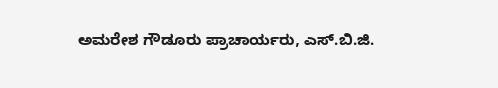ಅಮರೇಶ ಗೌಡೂರು ಪ್ರಾಚಾರ್ಯರು, ಎಸ್.ಬಿ.ಜಿ.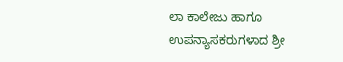ಲಾ ಕಾಲೇಜು ಹಾಗೂ ಉಪನ್ಯಾಸಕರುಗಳಾದ ಶ್ರೀ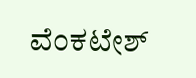ವೆಂಕಟೇಶ್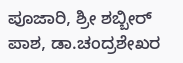ಪೂಜಾರಿ, ಶ್ರೀ ಶಬ್ಬೀರ್ ಪಾಶ, ಡಾ.ಚಂದ್ರಶೇಖರ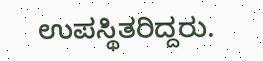ಉಪಸ್ಥಿತರಿದ್ದರು.